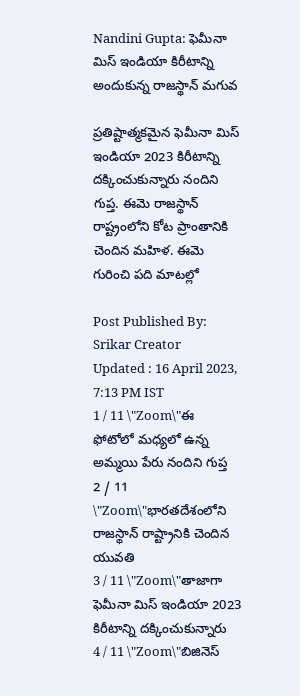Nandini Gupta: ఫెమీనా మిస్ ఇండియా కిరీటాన్ని అందుకున్న రాజస్థాన్ మగువ

ప్రతిష్టాత్మకమైన ఫెమీనా మిస్ ఇండియా 2023 కిరీటాన్ని దక్కించుకున్నారు నందిని గుప్త. ఈమె రాజస్థాన్ రాష్ట్రంలోని కోట ప్రాంతానికి చెందిన మహిళ. ఈమె గురించి పది మాటల్లో

Post Published By: Srikar Creator
Updated : 16 April 2023, 7:13 PM IST
1 / 11 \"Zoom\"ఈ ఫోటోలో మధ్యలో ఉన్న అమ్మయి పేరు నందిని గుప్త
2 / 11 \"Zoom\"భారతదేశంలోని రాజస్థాన్ రాష్ట్రానికి చెందిన యువతి
3 / 11 \"Zoom\"తాజాగా ఫెమీనా మిస్ ఇండియా 2023 కిరీటాన్ని దక్కించుకున్నారు
4 / 11 \"Zoom\"బిజినెస్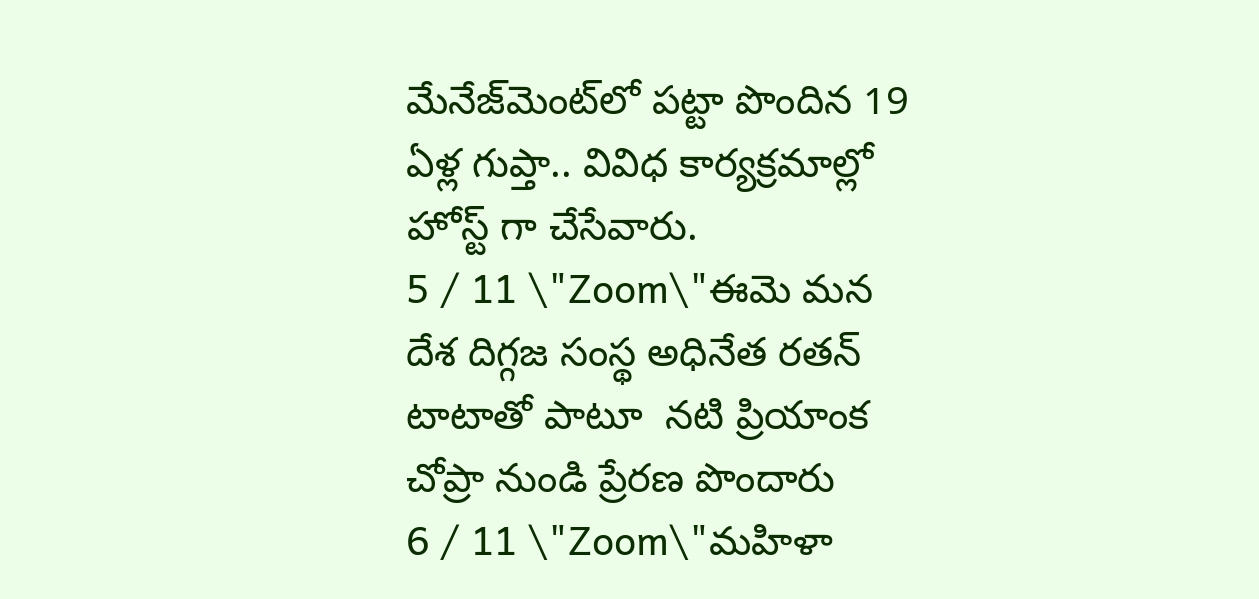మేనేజ్‌మెంట్‌లో పట్టా పొందిన 19 ఏళ్ల గుప్తా.. వివిధ కార్యక్రమాల్లో హోస్ట్ గా చేసేవారు.
5 / 11 \"Zoom\"ఈమె మన దేశ దిగ్గజ సంస్థ అధినేత రతన్ టాటాతో పాటూ  నటి ప్రియాంక చోప్రా నుండి ప్రేరణ పొందారు
6 / 11 \"Zoom\"మహిళా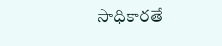సాధికారతే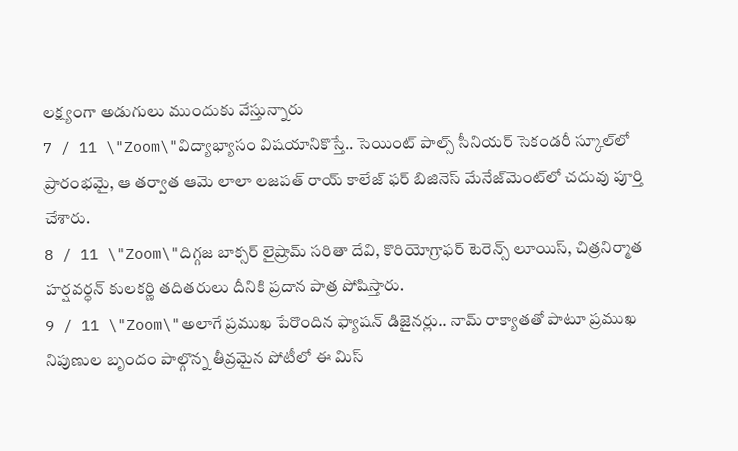లక్ష్యంగా అడుగులు ముందుకు వేస్తున్నారు
7 / 11 \"Zoom\"విద్యాభ్యాసం విషయానికొస్తే.. సెయింట్ పాల్స్ సీనియర్ సెకండరీ స్కూల్‌లో ప్రారంభమై, ఆ తర్వాత ఆమె లాలా లజపత్ రాయ్ కాలేజ్ ఫర్ బిజినెస్ మేనేజ్‌మెంట్‌లో చదువు పూర్తి చేశారు.
8 / 11 \"Zoom\"దిగ్గజ బాక్సర్ లైష్రామ్ సరితా దేవి, కొరియోగ్రాఫర్ టెరెన్స్ లూయిస్, చిత్రనిర్మాత హర్షవర్ధన్ కులకర్ణి తదితరులు దీనికి ప్రదాన పాత్ర పోషిస్తారు.
9 / 11 \"Zoom\"అలాగే ప్రముఖ పేరొందిన ఫ్యాషన్ డిజైనర్లు.. నామ్ రాక్యాతతో పాటూ ప్రముఖ నిపుణుల బృందం పాల్గొన్న తీవ్రమైన పోటీలో ఈ మిస్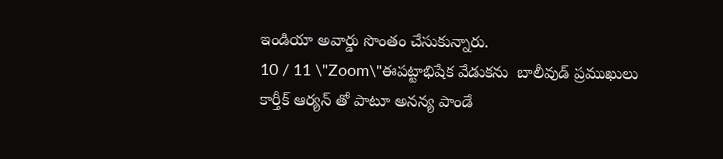ఇండియా అవార్డు సొంతం చేసుకున్నారు.
10 / 11 \"Zoom\"ఈపట్టాభిషేక వేడుకను  బాలీవుడ్ ప్రముఖులు  కార్తీక్ ఆర్యన్ తో పాటూ అనన్య పాండే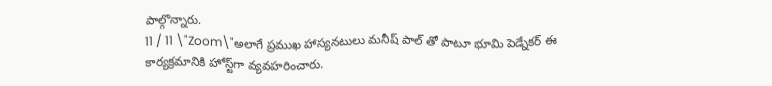పాల్గొన్నారు.
11 / 11 \"Zoom\"అలాగే ప్రముఖ హాస్యనటులు మనీష్ పాల్ తో పాటూ భూమి పెడ్నేకర్ ఈ కార్యక్రమానికి హోస్ట్‌గా వ్యవహరించారు.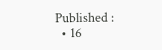Published :
  • 16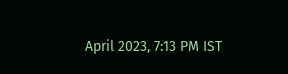April 2023, 7:13 PM IST